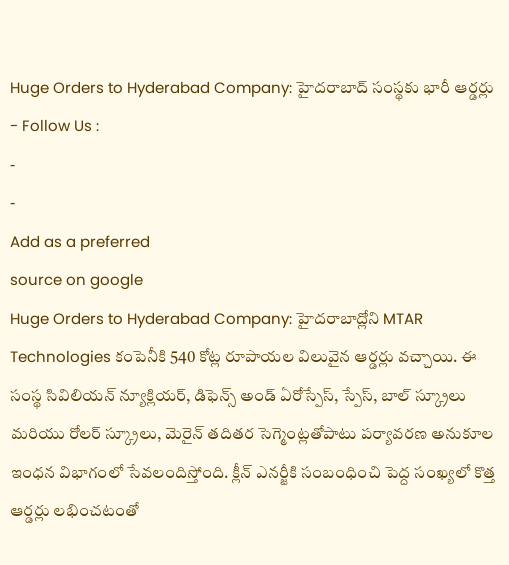Huge Orders to Hyderabad Company: హైదరాబాద్ సంస్థకు భారీ ఆర్డర్లు
- Follow Us :
-
-
Add as a preferred
source on google
Huge Orders to Hyderabad Company: హైదరాబాద్లోని MTAR Technologies కంపెనీకి 540 కోట్ల రూపాయల విలువైన ఆర్డర్లు వచ్చాయి. ఈ సంస్థ సివిలియన్ న్యూక్లియర్, డిఫెన్స్ అండ్ ఏరోస్పేస్, స్పేస్, బాల్ స్క్రూలు మరియు రోలర్ స్క్రూలు, మెరైన్ తదితర సెగ్మెంట్లతోపాటు పర్యావరణ అనుకూల ఇంధన విభాగంలో సేవలందిస్తోంది. క్లీన్ ఎనర్జీకి సంబంధించి పెద్ద సంఖ్యలో కొత్త ఆర్డర్లు లభించటంతో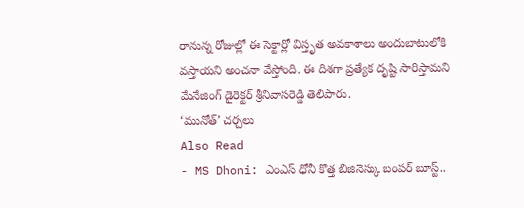రానున్న రోజుల్లో ఈ సెక్టార్లో విస్తృత అవకాశాలు అందుబాటులోకి వస్తాయని అంచనా వేస్తోంది. ఈ దిశగా ప్రత్యేక దృష్టి సారిస్తామని మేనేజింగ్ డైరెక్టర్ శ్రీనివాసరెడ్డి తెలిపారు.
‘మునోత్’ చర్చలు
Also Read
- MS Dhoni: ఎంఎస్ ధోనీ కొత్త బిజినెస్కు బంపర్ బూస్ట్..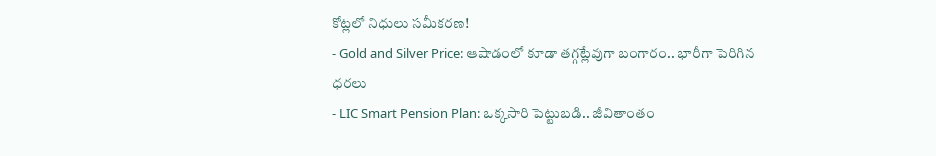కోట్లలో నిధులు సమీకరణ!
- Gold and Silver Price: ఆషాడంలో కూడా తగ్గట్లేవుగా బంగారం.. భారీగా పెరిగిన ధరలు
- LIC Smart Pension Plan: ఒక్కసారి పెట్టుబడి.. జీవితాంతం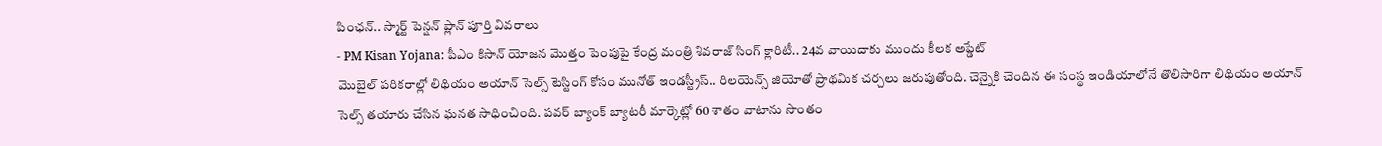పింఛన్.. స్మార్ట్ పెన్షన్ ప్లాన్ పూర్తి వివరాలు
- PM Kisan Yojana: పీఎం కిసాన్ యోజన మొత్తం పెంపుపై కేంద్ర మంత్రి శివరాజ్ సింగ్ క్లారిటీ.. 24వ వాయిదాకు ముందు కీలక అప్డేట్
మొబైల్ పరికరాల్లో లిథియం అయాన్ సెల్స్ టెస్టింగ్ కోసం మునోత్ ఇండస్ట్రీస్.. రిలయెన్స్ జియోతో ప్రాథమిక చర్చలు జరుపుతోంది. చెన్నైకి చెందిన ఈ సంస్థ ఇండియాలోనే తొలిసారిగా లిథియం అయాన్ సెల్స్ తయారు చేసిన ఘనత సాధించింది. పవర్ బ్యాంక్ బ్యాటరీ మార్కెట్లో 60 శాతం వాటాను సొంతం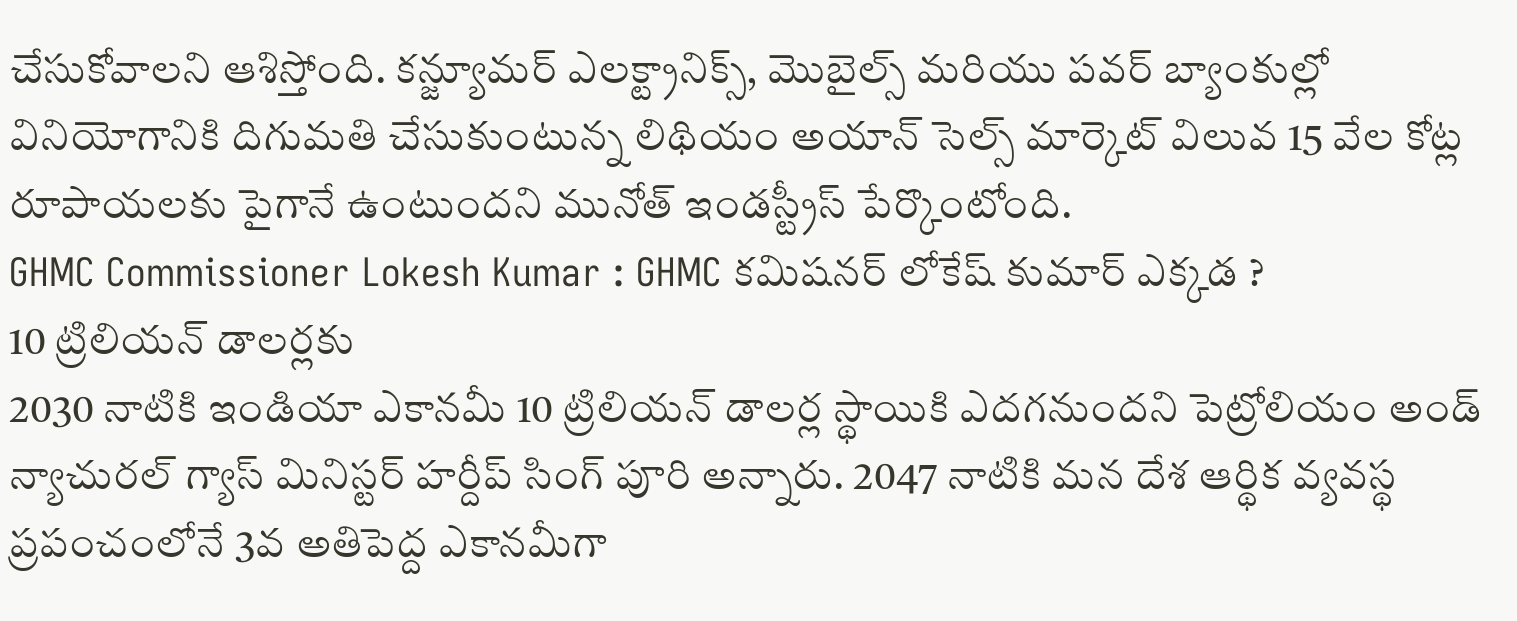చేసుకోవాలని ఆశిస్తోంది. కన్జ్యూమర్ ఎలక్ట్రానిక్స్, మొబైల్స్ మరియు పవర్ బ్యాంకుల్లో వినియోగానికి దిగుమతి చేసుకుంటున్న లిథియం అయాన్ సెల్స్ మార్కెట్ విలువ 15 వేల కోట్ల రూపాయలకు పైగానే ఉంటుందని మునోత్ ఇండస్ట్రీస్ పేర్కొంటోంది.
GHMC Commissioner Lokesh Kumar : GHMC కమిషనర్ లోకేష్ కుమార్ ఎక్కడ ?
10 ట్రిలియన్ డాలర్లకు
2030 నాటికి ఇండియా ఎకానమీ 10 ట్రిలియన్ డాలర్ల స్థాయికి ఎదగనుందని పెట్రోలియం అండ్ న్యాచురల్ గ్యాస్ మినిస్టర్ హర్దీప్ సింగ్ పూరి అన్నారు. 2047 నాటికి మన దేశ ఆర్థిక వ్యవస్థ ప్రపంచంలోనే 3వ అతిపెద్ద ఎకానమీగా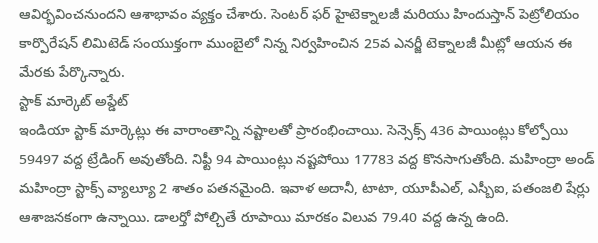ఆవిర్భవించనుందని ఆశాభావం వ్యక్తం చేశారు. సెంటర్ ఫర్ హైటెక్నాలజీ మరియు హిందుస్తాన్ పెట్రోలియం కార్పొరేషన్ లిమిటెడ్ సంయుక్తంగా ముంబైలో నిన్న నిర్వహించిన 25వ ఎనర్జీ టెక్నాలజీ మీట్లో ఆయన ఈ మేరకు పేర్కొన్నారు.
స్టాక్ మార్కెట్ అప్డేట్
ఇండియా స్టాక్ మార్కెట్లు ఈ వారాంతాన్ని నష్టాలతో ప్రారంభించాయి. సెన్సెక్స్ 436 పాయింట్లు కోల్పోయి 59497 వద్ద ట్రేడింగ్ అవుతోంది. నిఫ్టీ 94 పాయింట్లు నష్టపోయి 17783 వద్ద కొనసాగుతోంది. మహింద్రా అండ్ మహింద్రా స్టాక్స్ వ్యాల్యూ 2 శాతం పతనమైంది. ఇవాళ అదానీ, టాటా, యూపీఎల్, ఎస్బీఐ, పతంజలి షేర్లు ఆశాజనకంగా ఉన్నాయి. డాలర్తో పోల్చితే రూపాయి మారకం విలువ 79.40 వద్ద ఉన్న ఉంది.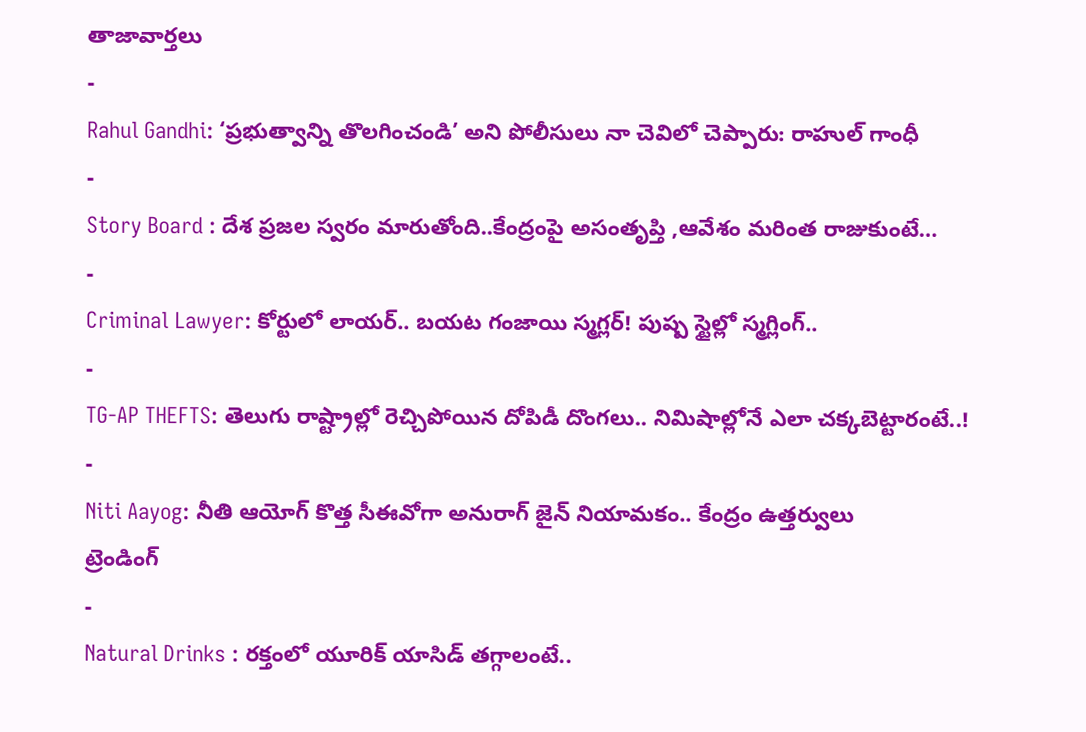తాజావార్తలు
-
Rahul Gandhi: ‘ప్రభుత్వాన్ని తొలగించండి’ అని పోలీసులు నా చెవిలో చెప్పారు: రాహుల్ గాంధీ
-
Story Board : దేశ ప్రజల స్వరం మారుతోంది..కేంద్రంపై అసంతృప్తి ,ఆవేశం మరింత రాజుకుంటే…
-
Criminal Lawyer: కోర్టులో లాయర్.. బయట గంజాయి స్మగ్లర్! పుష్ప స్టైల్లో స్మగ్లింగ్..
-
TG-AP THEFTS: తెలుగు రాష్ట్రాల్లో రెచ్చిపోయిన దోపిడీ దొంగలు.. నిమిషాల్లోనే ఎలా చక్కబెట్టారంటే..!
-
Niti Aayog: నీతి ఆయోగ్ కొత్త సీఈవోగా అనురాగ్ జైన్ నియామకం.. కేంద్రం ఉత్తర్వులు
ట్రెండింగ్
-
Natural Drinks : రక్తంలో యూరిక్ యాసిడ్ తగ్గాలంటే..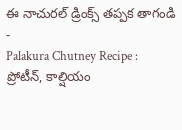ఈ నాచురల్ డ్రింక్స్ తప్పక తాగండి
-
Palakura Chutney Recipe : ప్రోటీన్, కాల్షియం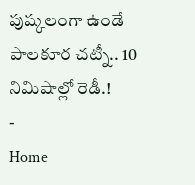పుష్కలంగా ఉండే పాలకూర చట్నీ.. 10 నిమిషాల్లో రెడీ.!
-
Home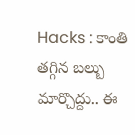Hacks : కాంతి తగ్గిన బల్బు మార్చొద్దు.. ఈ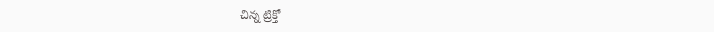చిన్న ట్రిక్తో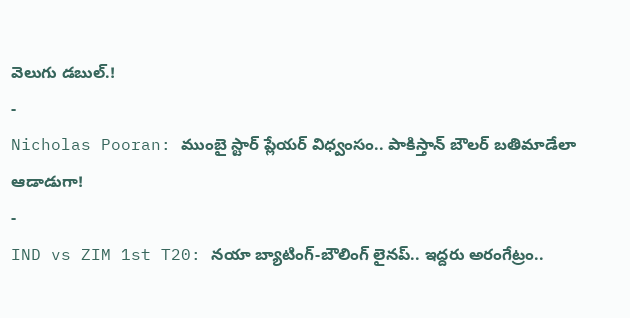వెలుగు డబుల్.!
-
Nicholas Pooran: ముంబై స్టార్ ప్లేయర్ విధ్వంసం.. పాకిస్తాన్ బౌలర్ బతిమాడేలా ఆడాడుగా!
-
IND vs ZIM 1st T20: నయా బ్యాటింగ్-బౌలింగ్ లైనప్.. ఇద్దరు అరంగేట్రం..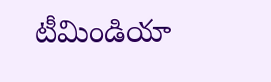టీమిండియా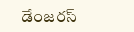డేంజరస్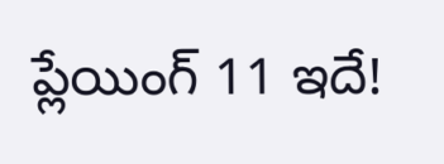ప్లేయింగ్ 11 ఇదే!